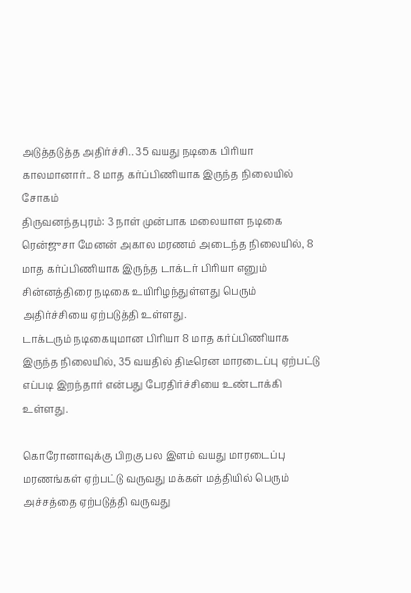அடுத்தடுத்த அதிர்ச்சி.. 35 வயது நடிகை பிரியா காலமானார்.. 8 மாத கர்ப்பிணியாக இருந்த நிலையில் சோகம்
திருவனந்தபுரம்: 3 நாள் முன்பாக மலையாள நடிகை ரென்ஜுசா மேனன் அகால மரணம் அடைந்த நிலையில், 8 மாத கர்ப்பிணியாக இருந்த டாக்டர் பிரியா எனும் சின்னத்திரை நடிகை உயிரிழந்துள்ளது பெரும் அதிர்ச்சியை ஏற்படுத்தி உள்ளது.
டாக்டரும் நடிகையுமான பிரியா 8 மாத கர்ப்பிணியாக இருந்த நிலையில், 35 வயதில் திடீரென மாரடைப்பு ஏற்பட்டு எப்படி இறந்தார் என்பது பேரதிர்ச்சியை உண்டாக்கி உள்ளது.

கொரோனாவுக்கு பிறகு பல இளம் வயது மாரடைப்பு மரணங்கள் ஏற்பட்டு வருவது மக்கள் மத்தியில் பெரும் அச்சத்தை ஏற்படுத்தி வருவது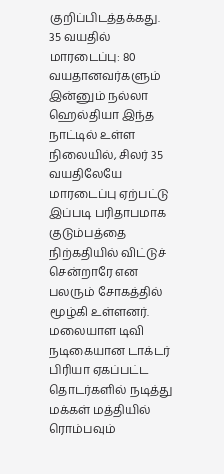குறிப்பிடத்தக்கது.
35 வயதில் மாரடைப்பு: 80 வயதானவர்களும் இன்னும் நல்லா ஹெல்தியா இந்த நாட்டில் உள்ள நிலையில், சிலர் 35 வயதிலேயே மாரடைப்பு ஏற்பட்டு இப்படி பரிதாபமாக குடும்பத்தை நிற்கதியில் விட்டுச் சென்றாரே என பலரும் சோகத்தில் மூழ்கி உள்ளனர். மலையாள டிவி நடிகையான டாக்டர் பிரியா ஏகப்பட்ட தொடர்களில் நடித்து மக்கள் மத்தியில் ரொம்பவும்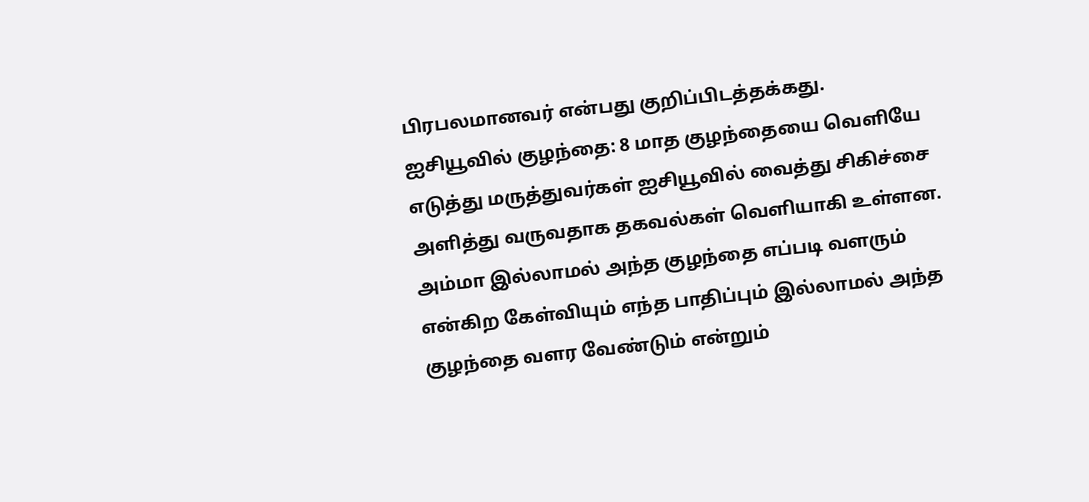பிரபலமானவர் என்பது குறிப்பிடத்தக்கது.
ஐசியூவில் குழந்தை: 8 மாத குழந்தையை வெளியே எடுத்து மருத்துவர்கள் ஐசியூவில் வைத்து சிகிச்சை அளித்து வருவதாக தகவல்கள் வெளியாகி உள்ளன. அம்மா இல்லாமல் அந்த குழந்தை எப்படி வளரும் என்கிற கேள்வியும் எந்த பாதிப்பும் இல்லாமல் அந்த குழந்தை வளர வேண்டும் என்றும்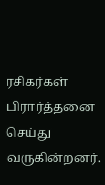ரசிகர்கள் பிரார்த்தனை செய்து வருகின்றனர்.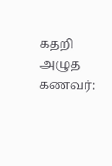கதறி அழுத கணவர்: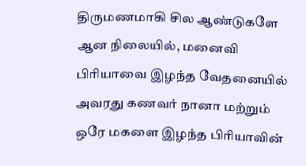திருமணமாகி சில ஆண்டுகளே ஆன நிலையில், மனைவி பிரியாவை இழந்த வேதனையில் அவரது கணவர் நானா மற்றும் ஒரே மகளை இழந்த பிரியாவின்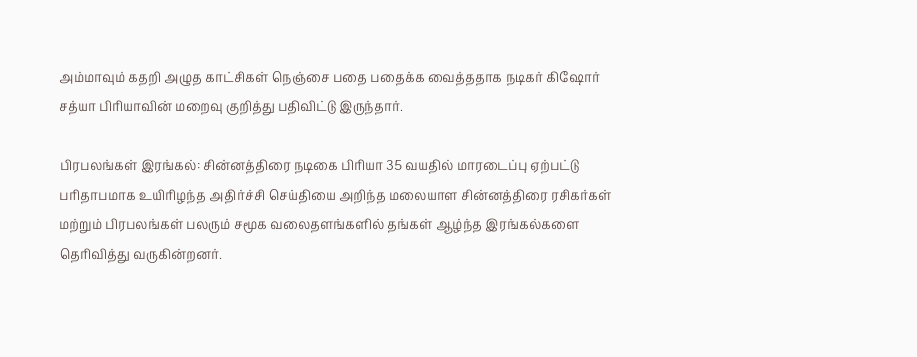அம்மாவும் கதறி அழுத காட்சிகள் நெஞ்சை பதை பதைக்க வைத்ததாக நடிகர் கிஷோர் சத்யா பிரியாவின் மறைவு குறித்து பதிவிட்டு இருந்தார்.

பிரபலங்கள் இரங்கல்: சின்னத்திரை நடிகை பிரியா 35 வயதில் மாரடைப்பு ஏற்பட்டு பரிதாபமாக உயிரிழந்த அதிர்ச்சி செய்தியை அறிந்த மலையாள சின்னத்திரை ரசிகர்கள் மற்றும் பிரபலங்கள் பலரும் சமூக வலைதளங்களில் தங்கள் ஆழ்ந்த இரங்கல்களை தெரிவித்து வருகின்றனர்.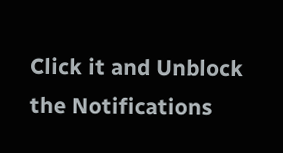Click it and Unblock the Notifications